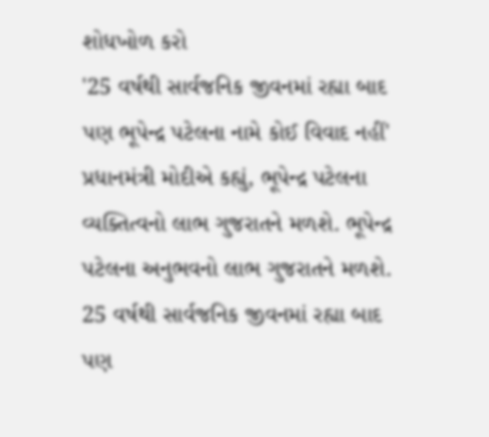શોધખોળ કરો
'25 વર્ષથી સાર્વજનિક જીવનમાં રહ્યા બાદ પણ ભૂપેન્દ્ર પટેલના નામે કોઈ વિવાદ નહીં'
પ્રધાનમંત્રી મોદીએ કહ્યું, ભૂપેન્દ્ર પટેલના વ્યક્તિત્વનો લાભ ગુજરાતને મળશે. ભૂપેન્દ્ર પટેલના અનુભવનો લાભ ગુજરાતને મળશે. 25 વર્ષથી સાર્વજનિક જીવનમાં રહ્યા બાદ પણ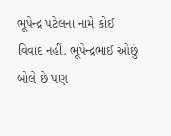ભૂપેન્દ્ર પટેલના નામે કોઈ વિવાદ નહીં. ભૂપેન્દ્રભાઈ ઓછું બોલે છે પણ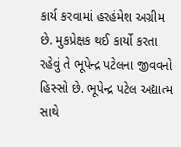કાર્ય કરવામાં હરહંમેશ અગ્રીમ છે. મુકપ્રેક્ષક થઈ કાર્યો કરતા રહેવું તે ભૂપેન્દ્ર પટેલના જીવવનો હિસ્સો છે. ભૂપેન્દ્ર પટેલ અદ્યાત્મ સાથે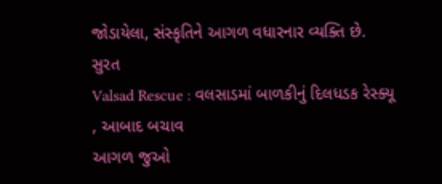જોડાયેલા, સંસ્કૃતિને આગળ વધારનાર વ્યક્તિ છે.
સુરત
Valsad Rescue : વલસાડમાં બાળકીનું દિલધડક રેસ્ક્યૂ , આબાદ બચાવ
આગળ જુઓ